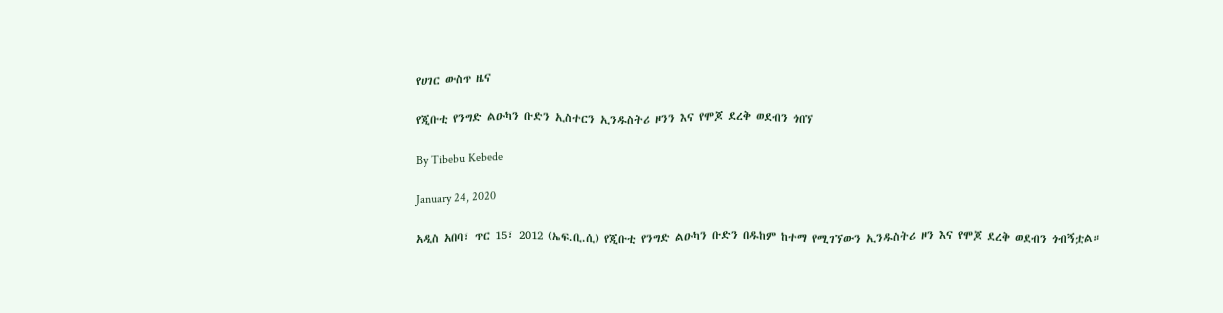የሀገር ውስጥ ዜና

የጂቡቲ የንግድ ልዑካን ቡድን ኢስተርን ኢንዱስትሪ ዞንን እና የሞጆ ደረቅ ወደብን ጎበኘ

By Tibebu Kebede

January 24, 2020

አዲስ አበባ፣ ጥር 15፣ 2012 (ኤፍ.ቢ.ሲ) የጂቡቲ የንግድ ልዑካን ቡድን በዱከም ከተማ የሚገኘውን ኢንዱስትሪ ዞን እና የሞጆ ደረቅ ወደብን ጎብኝቷል።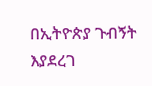በኢትዮጵያ ጉብኝት እያደረገ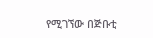የሚገኘው በጅቡቲ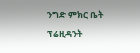ንግድ ምክር ቤት ፕሬዚዳንት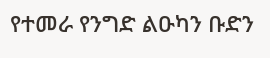የተመራ የንግድ ልዑካን ቡድን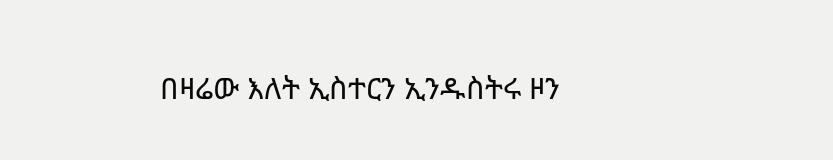በዛሬው እለት ኢስተርን ኢንዱስትሩ ዞን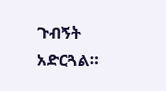ጉብኝት አድርጓል።